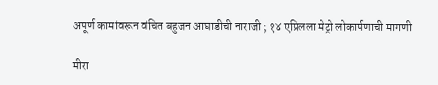अपूर्ण कामांवरून वंचित बहुजन आघाडीची नाराजी ; १४ एप्रिलला मेट्रो लोकार्पणाची मागणी

मीरा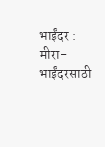भाईंदर : मीरा-भाईंदरसाठी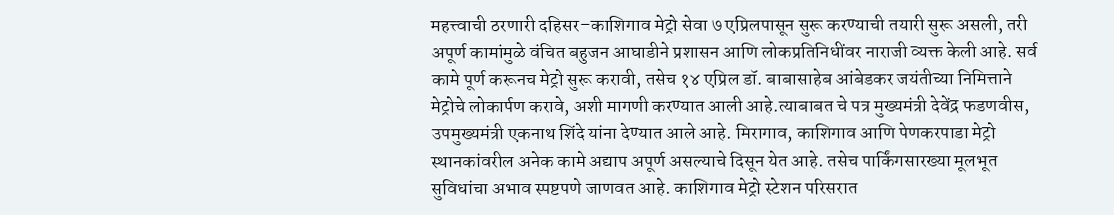महत्त्वाची ठरणारी दहिसर–काशिगाव मेट्रो सेवा ७ एप्रिलपासून सुरू करण्याची तयारी सुरू असली, तरी अपूर्ण कामांमुळे वंचित बहुजन आघाडीने प्रशासन आणि लोकप्रतिनिधींवर नाराजी व्यक्त केली आहे. सर्व कामे पूर्ण करूनच मेट्रो सुरू करावी, तसेच १४ एप्रिल डॉ. बाबासाहेब आंबेडकर जयंतीच्या निमित्ताने मेट्रोचे लोकार्पण करावे, अशी मागणी करण्यात आली आहे.त्याबाबत चे पत्र मुख्यमंत्री देवेंद्र फडणवीस, उपमुख्यमंत्री एकनाथ शिंदे यांना देण्यात आले आहे. मिरागाव, काशिगाव आणि पेणकरपाडा मेट्रो स्थानकांवरील अनेक कामे अद्याप अपूर्ण असल्याचे दिसून येत आहे. तसेच पार्किंगसारख्या मूलभूत सुविधांचा अभाव स्पष्टपणे जाणवत आहे. काशिगाव मेट्रो स्टेशन परिसरात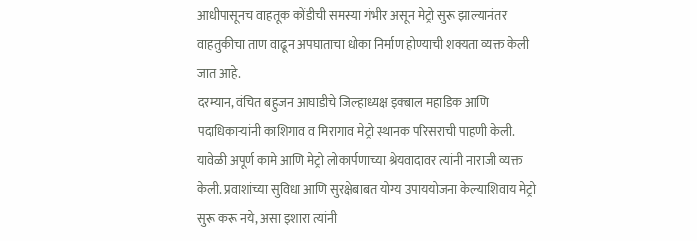आधीपासूनच वाहतूक कोंडीची समस्या गंभीर असून मेट्रो सुरू झाल्यानंतर वाहतुकीचा ताण वाढून अपघाताचा धोका निर्माण होण्याची शक्यता व्यक्त केली जात आहे.
दरम्यान, वंचित बहुजन आघाडीचे जिल्हाध्यक्ष इक्बाल महाडिक आणि पदाधिकाऱ्यांनी काशिगाव व मिरागाव मेट्रो स्थानक परिसराची पाहणी केली. यावेळी अपूर्ण कामे आणि मेट्रो लोकार्पणाच्या श्रेयवादावर त्यांनी नाराजी व्यक्त केली. प्रवाशांच्या सुविधा आणि सुरक्षेबाबत योग्य उपाययोजना केल्याशिवाय मेट्रो सुरू करू नये, असा इशारा त्यांनी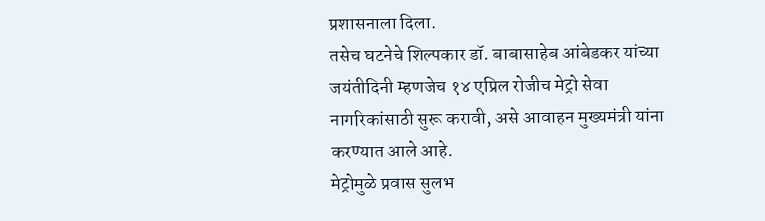प्रशासनाला दिला.
तसेच घटनेचे शिल्पकार डॉ. बाबासाहेब आंबेडकर यांच्या जयंतीदिनी म्हणजेच १४ एप्रिल रोजीच मेट्रो सेवा नागरिकांसाठी सुरू करावी, असे आवाहन मुख्यमंत्री यांना करण्यात आले आहे.
मेट्रोमुळे प्रवास सुलभ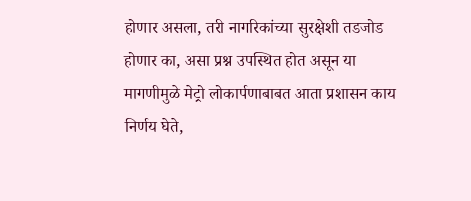होणार असला, तरी नागरिकांच्या सुरक्षेशी तडजोड होणार का, असा प्रश्न उपस्थित होत असून या मागणीमुळे मेट्रो लोकार्पणाबाबत आता प्रशासन काय निर्णय घेते,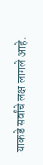याकडे सर्वांचे लक्ष लागले आहे.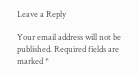Leave a Reply

Your email address will not be published. Required fields are marked *